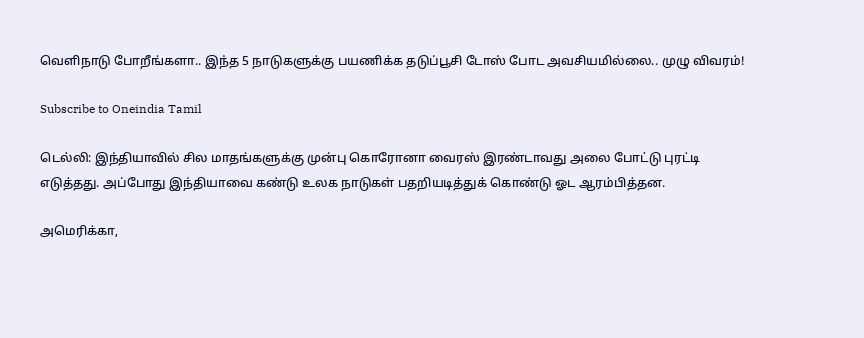வெளிநாடு போறீங்களா.. இந்த 5 நாடுகளுக்கு பயணிக்க தடுப்பூசி டோஸ் போட அவசியமில்லை.. முழு விவரம்!

Subscribe to Oneindia Tamil

டெல்லி: இந்தியாவில் சில மாதங்களுக்கு முன்பு கொரோனா வைரஸ் இரண்டாவது அலை போட்டு புரட்டி எடுத்தது. அப்போது இந்தியாவை கண்டு உலக நாடுகள் பதறியடித்துக் கொண்டு ஓட ஆரம்பித்தன.

அமெரிக்கா,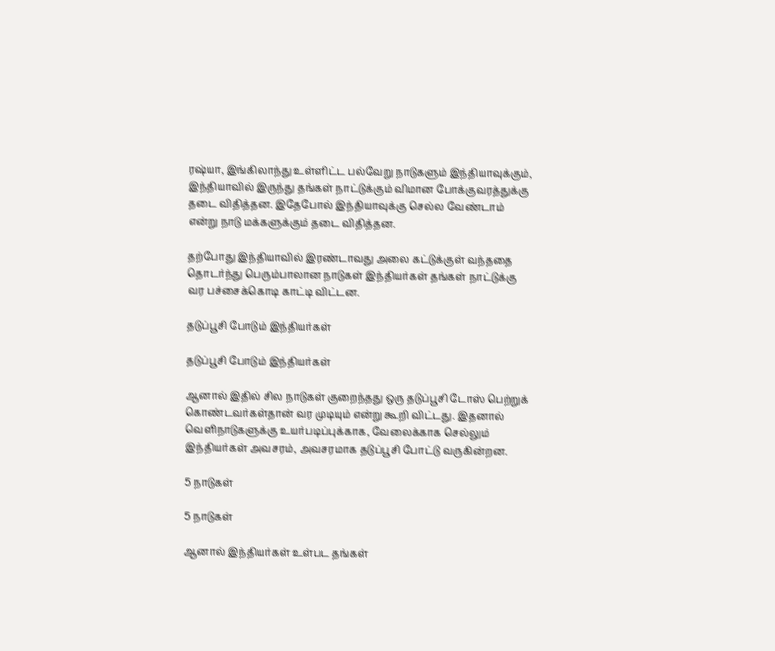ரஷ்யா, இங்கிலாந்து உள்ளிட்ட பல்வேறு நாடுகளும் இந்தியாவுக்கும், இந்தியாவில் இருந்து தங்கள் நாட்டுக்கும் விமான போக்குவரத்துக்கு தடை விதித்தன. இதேபோல் இந்தியாவுக்கு செல்ல வேண்டாம் என்று நாடு மக்களுக்கும் தடை விதித்தன.

தற்போது இந்தியாவில் இரண்டாவது அலை கட்டுக்குள் வந்ததை தொடர்ந்து பெரும்பாலான நாடுகள் இந்தியர்கள் தங்கள் நாட்டுக்கு வர பச்சைக்கொடி காட்டி விட்டன.

தடுப்பூசி போடும் இந்தியர்கள்

தடுப்பூசி போடும் இந்தியர்கள்

ஆனால் இதில் சில நாடுகள் குறைந்தது ஒரு தடுப்பூசி டோஸ் பெற்றுக் கொண்டவர்கள்தான் வர முடியும் என்று கூறி விட்டது. இதனால் வெளிநாடுகளுக்கு உயர்படிப்புக்காக, வேலைக்காக செல்லும் இந்தியர்கள் அவசரம், அவசரமாக தடுப்பூசி போட்டு வருகின்றன.

5 நாடுகள்

5 நாடுகள்

ஆனால் இந்தியர்கள் உள்பட தங்கள்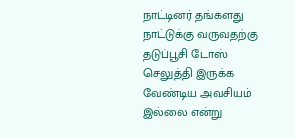நாட்டினர் தங்களது நாட்டுக்கு வருவதற்கு தடுப்பூசி டோஸ் செலுத்தி இருக்க வேண்டிய அவசியம் இல்லை என்று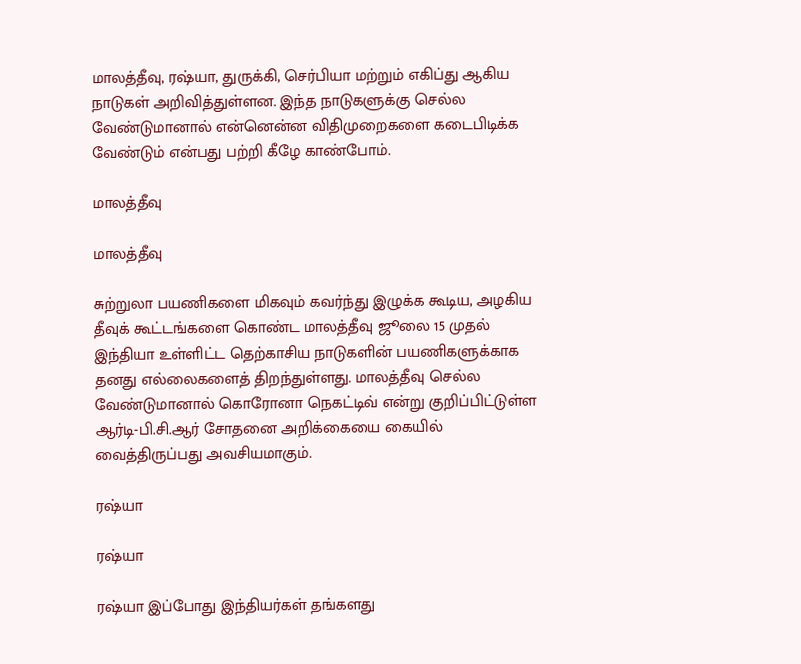மாலத்தீவு, ரஷ்யா, துருக்கி, செர்பியா மற்றும் எகிப்து ஆகிய நாடுகள் அறிவித்துள்ளன. இந்த நாடுகளுக்கு செல்ல வேண்டுமானால் என்னென்ன விதிமுறைகளை கடைபிடிக்க வேண்டும் என்பது பற்றி கீழே காண்போம்.

மாலத்தீவு

மாலத்தீவு

சுற்றுலா பயணிகளை மிகவும் கவர்ந்து இழுக்க கூடிய, அழகிய தீவுக் கூட்டங்களை கொண்ட மாலத்தீவு ஜூலை 15 முதல் இந்தியா உள்ளிட்ட தெற்காசிய நாடுகளின் பயணிகளுக்காக தனது எல்லைகளைத் திறந்துள்ளது. மாலத்தீவு செல்ல வேண்டுமானால் கொரோனா நெகட்டிவ் என்று குறிப்பிட்டுள்ள ஆர்டி-பி.சி.ஆர் சோதனை அறிக்கையை கையில் வைத்திருப்பது அவசியமாகும்.

ரஷ்யா

ரஷ்யா

ரஷ்யா இப்போது இந்தியர்கள் தங்களது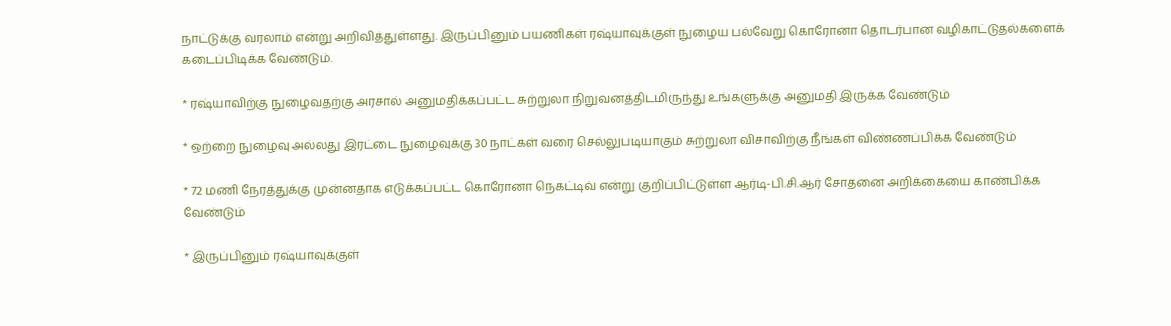நாட்டுக்கு வரலாம் என்று அறிவித்துள்ளது. இருப்பினும் பயணிகள் ரஷ்யாவுக்குள் நுழைய பல்வேறு கொரோனா தொடர்பான வழிகாட்டுதல்களைக் கடைப்பிடிக்க வேண்டும்.

* ரஷ்யாவிற்கு நுழைவதற்கு அரசால் அனுமதிக்கப்பட்ட சுற்றுலா நிறுவனத்திடமிருந்து உங்களுக்கு அனுமதி இருக்க வேண்டும்

* ஒற்றை நுழைவு அல்லது இரட்டை நுழைவுக்கு 30 நாட்கள் வரை செல்லுபடியாகும் சுற்றுலா விசாவிற்கு நீங்கள் விண்ணப்பிக்க வேண்டும்

* 72 மணி நேரத்துக்கு முன்னதாக எடுக்கப்பட்ட கொரோனா நெகட்டிவ் என்று குறிப்பிட்டுள்ள ஆர்டி-பி.சி.ஆர் சோதனை அறிக்கையை காண்பிக்க வேண்டும்

* இருப்பினும் ரஷ்யாவுக்குள்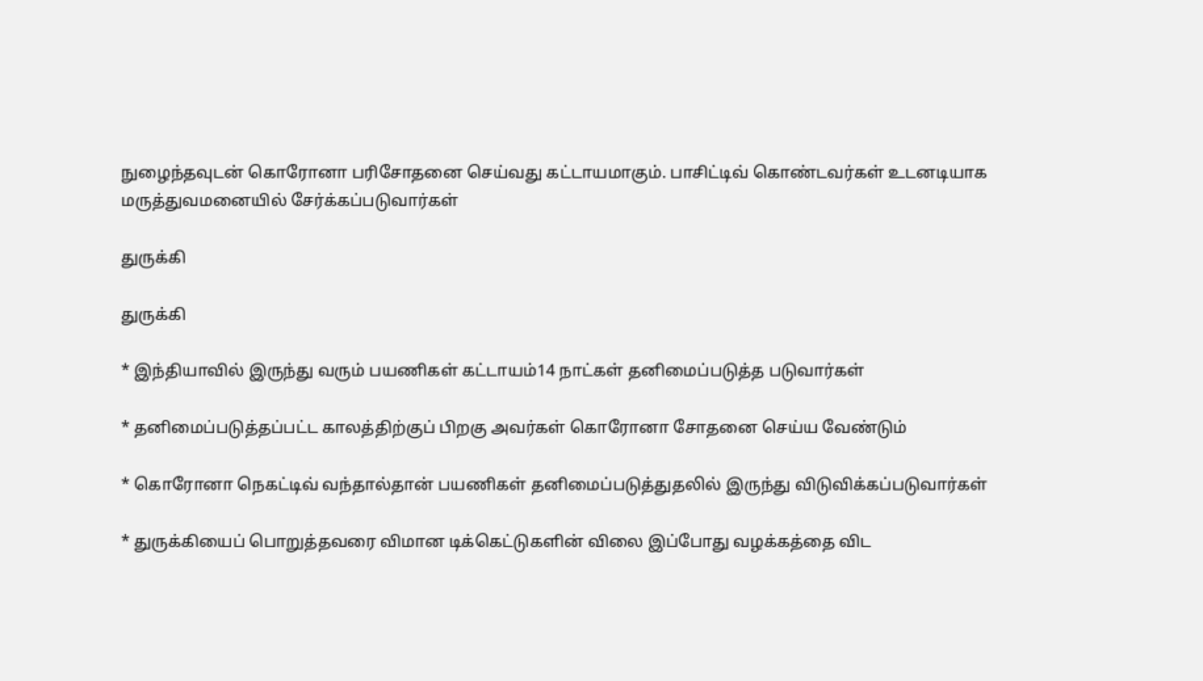நுழைந்தவுடன் கொரோனா பரிசோதனை செய்வது கட்டாயமாகும். பாசிட்டிவ் கொண்டவர்கள் உடனடியாக மருத்துவமனையில் சேர்க்கப்படுவார்கள்

துருக்கி

துருக்கி

* இந்தியாவில் இருந்து வரும் பயணிகள் கட்டாயம்14 நாட்கள் தனிமைப்படுத்த படுவார்கள்

* தனிமைப்படுத்தப்பட்ட காலத்திற்குப் பிறகு அவர்கள் கொரோனா சோதனை செய்ய வேண்டும்

* கொரோனா நெகட்டிவ் வந்தால்தான் பயணிகள் தனிமைப்படுத்துதலில் இருந்து விடுவிக்கப்படுவார்கள்

* துருக்கியைப் பொறுத்தவரை விமான டிக்கெட்டுகளின் விலை இப்போது வழக்கத்தை விட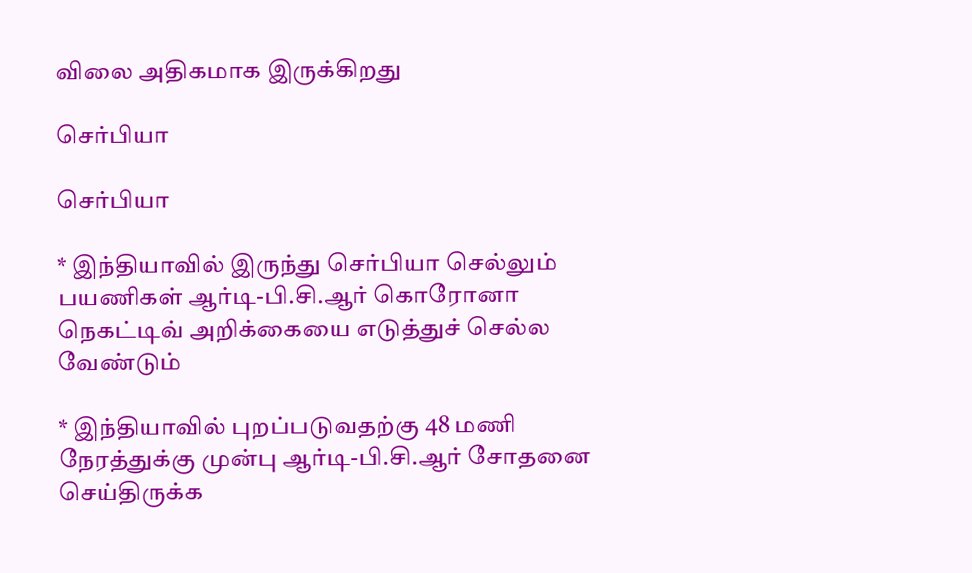விலை அதிகமாக இருக்கிறது

செர்பியா

செர்பியா

* இந்தியாவில் இருந்து செர்பியா செல்லும் பயணிகள் ஆர்டி-பி.சி.ஆர் கொரோனா நெகட்டிவ் அறிக்கையை எடுத்துச் செல்ல வேண்டும்

* இந்தியாவில் புறப்படுவதற்கு 48 மணி நேரத்துக்கு முன்பு ஆர்டி-பி.சி.ஆர் சோதனை செய்திருக்க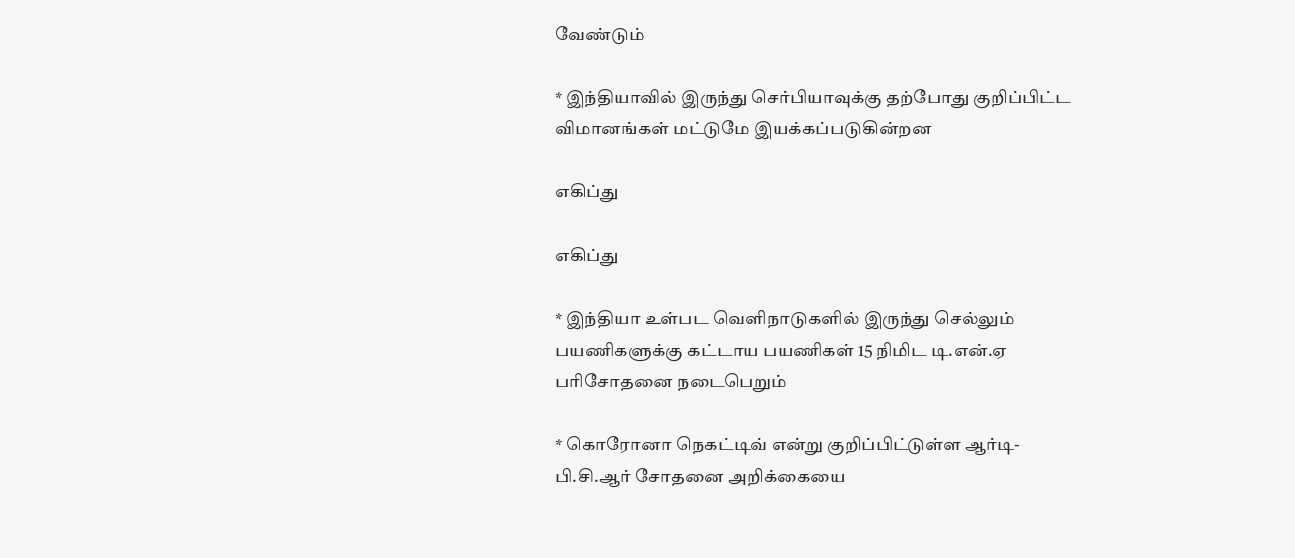வேண்டும்

* இந்தியாவில் இருந்து செர்பியாவுக்கு தற்போது குறிப்பிட்ட விமானங்கள் மட்டுமே இயக்கப்படுகின்றன

எகிப்து

எகிப்து

* இந்தியா உள்பட வெளிநாடுகளில் இருந்து செல்லும் பயணிகளுக்கு கட்டாய பயணிகள் 15 நிமிட டி.என்.ஏ பரிசோதனை நடைபெறும்

* கொரோனா நெகட்டிவ் என்று குறிப்பிட்டுள்ள ஆர்டி-பி.சி.ஆர் சோதனை அறிக்கையை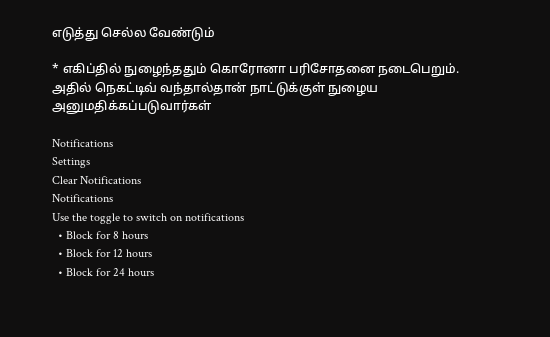எடுத்து செல்ல வேண்டும்

* எகிப்தில் நுழைந்ததும் கொரோனா பரிசோதனை நடைபெறும். அதில் நெகட்டிவ் வந்தால்தான் நாட்டுக்குள் நுழைய அனுமதிக்கப்படுவார்கள்

Notifications
Settings
Clear Notifications
Notifications
Use the toggle to switch on notifications
  • Block for 8 hours
  • Block for 12 hours
  • Block for 24 hours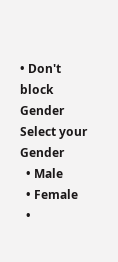• Don't block
Gender
Select your Gender
  • Male
  • Female
  •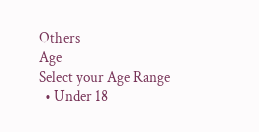Others
Age
Select your Age Range
  • Under 18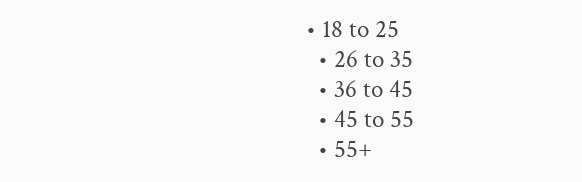• 18 to 25
  • 26 to 35
  • 36 to 45
  • 45 to 55
  • 55+